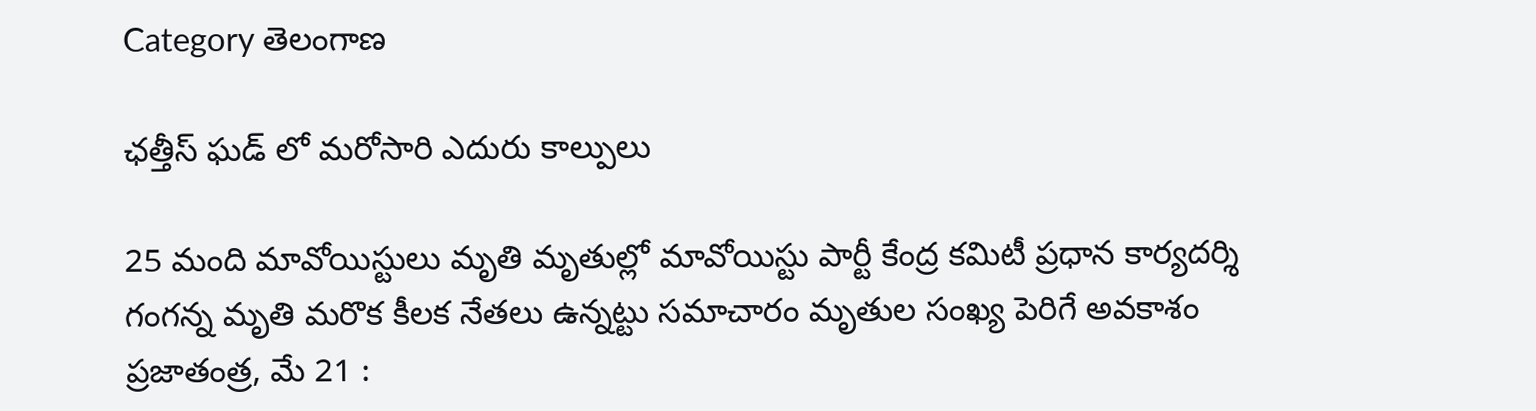Category తెలంగాణ

ఛత్తీస్ ఘడ్ లో మరోసారి ఎదురు కాల్పులు

25 మంది మావోయిస్టులు మృతి మృతుల్లో మావోయిస్టు పార్టీ కేంద్ర కమిటీ ప్రధాన కార్యదర్శి గంగన్న మృతి మరొక కీలక నేతలు ఉన్నట్టు సమాచారం మృతుల సంఖ్య పెరిగే అవకాశం ప్రజాతంత్ర, మే 21 :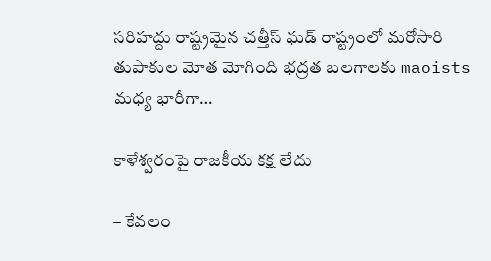సరిహద్దు రాష్ట్రమైన చత్తీస్ ఘడ్ రాష్ట్రంలో మరోసారి తుపాకుల మోత మోగింది భద్రత బలగాలకు maoists మధ్య భారీగా…

కాళేశ్వ‌రంపై రాజ‌కీయ క‌క్ష లేదు

– కేవ‌లం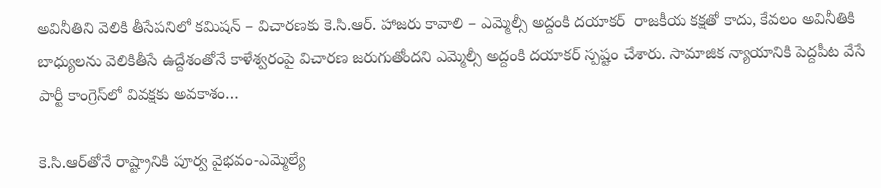అవినీతిని వెలికి తీసేప‌నిలో క‌మిష‌న్‌ – విచార‌ణ‌కు కె.సి.ఆర్‌. హాజ‌రు కావాలి – ఎమ్మెల్సీ అద్దంకి దయాకర్‌ ‌ రాజకీయ కక్షతో కాదు, కేవలం అవినీతికి బాధ్యులను వెలికితీసే ఉద్దేశంతోనే కాళేశ్వరంపై విచారణ జరుగుతోందని ఎమ్మెల్సీ అద్దంకి దయాకర్‌ ‌స్పష్టం చేశారు. సామాజిక న్యాయానికి పెద్దపీట వేసే పార్టీ కాంగ్రెస్‌లో వివక్షకు అవకాశం…

కె.సి.ఆర్‌తోనే రాష్ట్రానికి పూర్వ వైభ‌వం-ఎమ్మెల్యే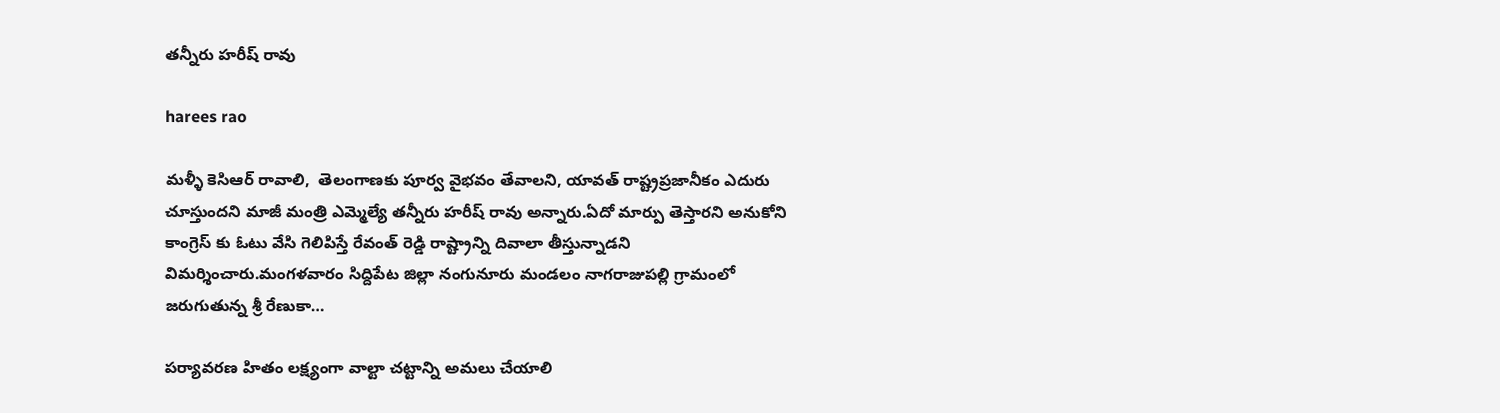తన్నీరు హరీష్ రావు

harees rao

మళ్ళీ కెసిఆర్ రావాలి,  తెలంగాణకు పూర్వ వైభవం తేవాల‌ని, యావత్ రాష్ట్రప్రజానీకం ఎదురు చూస్తుందని మాజీ మంత్రి ఎమ్మెల్యే తన్నీరు హరీష్ రావు అన్నారు.ఏదో మార్పు తెస్తారని అనుకోని కాంగ్రెస్ కు ఓటు వేసి గెలిపిస్తే రేవంత్ రెడ్డి రాష్ట్రాన్ని దివాలా తీస్తున్నాడని విమర్శించారు.మంగళవారం సిద్దిపేట జిల్లా నంగునూరు మండలం నాగరాజుపల్లి గ్రామంలో జరుగుతున్న శ్రీ రేణుకా…

ప‌ర్యావ‌ర‌ణ హితం ల‌క్ష్యంగా వాల్టా చ‌ట్టాన్ని అమ‌లు చేయాలి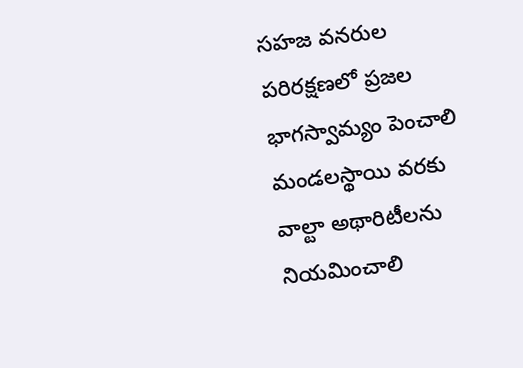స‌హ‌జ వన‌రుల ప‌రిర‌క్ష‌ణ‌లో ప్ర‌జ‌ల భాగ‌స్వామ్యం పెంచాలి మండ‌ల‌స్థాయి వ‌రకు వాల్టా అథారిటీల‌ను నియ‌మించాలి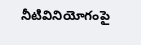నీటివినియోగంపై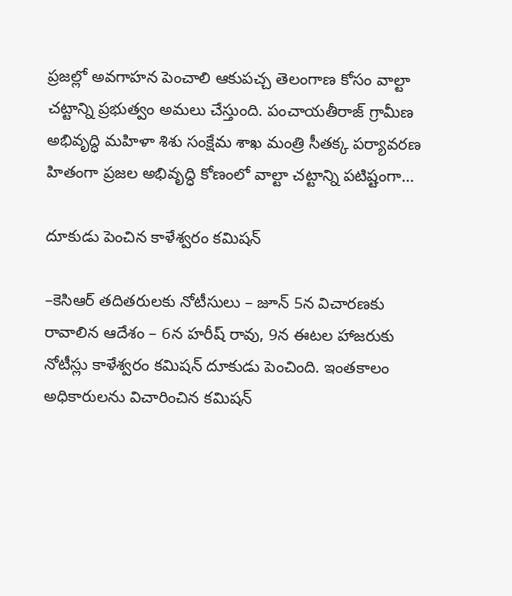ప్ర‌జ‌ల్లో అవ‌గాహ‌న పెంచాలి ఆకుప‌చ్చ తెలంగాణ కోసం వాల్టా చ‌ట్టాన్ని ప్ర‌భుత్వం అమ‌లు చేస్తుంది. పంచాయతీరాజ్ గ్రామీణ అభివృద్ధి మహిళా శిశు సంక్షేమ శాఖ మంత్రి సీతక్క పర్యావరణ హితంగా ప్రజల అభివృద్ధి కోణంలో వాల్టా చట్టాన్ని పటిష్టంగా…

దూకుడు పెంచిన కాళేశ్వరం కమిషన్‌ ‌

–కెసిఆర్‌ ‌తదితరులకు నోటీసులు – జూన్‌ 5న విచారణకు రావాలిన ఆదేశం – 6న హరీష్‌ ‌రావు, 9న ఈటల హాజరుకు నోటీస్లు కాళేశ్వరం కమిషన్‌ ‌దూకుడు పెంచింది. ఇంతకాలం అధికారులను విచారించిన కమిషన్‌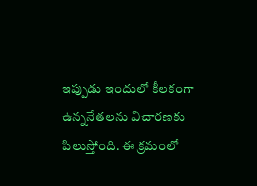ఇప్పు‌డు ఇందులో కీలకంగా ఉన్ననేతలను విచారణకు పిలుస్తోంది. ఈ క్రమంలో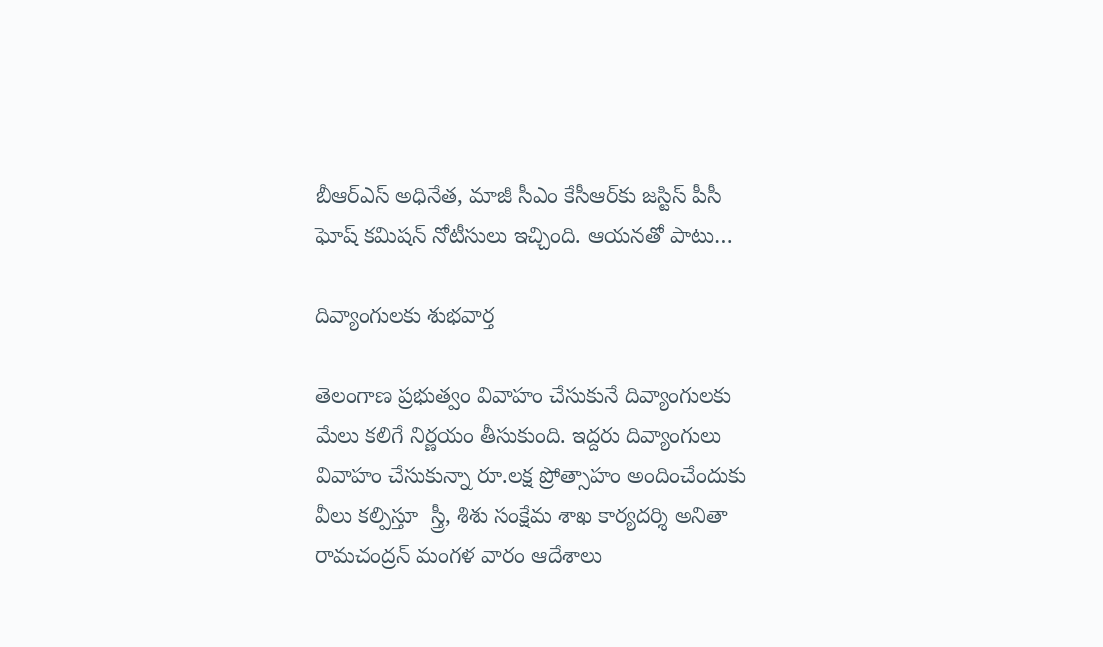బీఆర్‌ఎస్‌ అధినేత, మాజీ సీఎం కేసీఆర్‌కు జస్టిస్‌ ‌పీసీ ఘోష్‌ ‌కమిషన్‌ ‌నోటీసులు ఇచ్చింది. ఆయనతో పాటు…

దివ్యాంగుల‌కు శుభ‌వార్త‌

తెలంగాణ ప్ర‌భుత్వం వివాహం చేసుకునే దివ్యాంగుల‌కు మేలు క‌లిగే నిర్ణ‌యం తీసుకుంది. ఇద్ద‌రు దివ్యాంగులు వివాహం చేసుకున్నా రూ.ల‌క్ష ప్రోత్సాహం అందించేందుకు వీలు క‌ల్పిస్తూ  స్త్రీ, శిశు సంక్షేమ శాఖ కార్యదర్శి అనితా రామచంద్రన్ మంగళ వారం ఆదేశాలు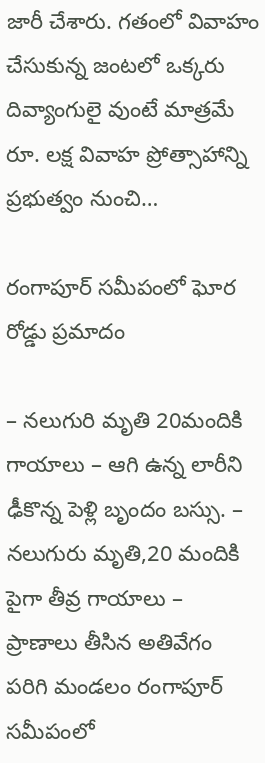జారీ చేశారు. గ‌తంలో వివాహం చేసుకున్న జంటలో ఒక్కరు దివ్యాంగులై వుంటే మాత్ర‌మే  రూ. లక్ష వివాహ ప్రోత్సాహాన్ని ప్ర‌భుత్వం నుంచి…

రంగాపూర్ సమీపంలో ఘోర రోడ్డు ప్రమాదం

– న‌లుగురి మృతి 20మందికి గాయాలు – ఆగి ఉన్న లారీని ఢీకొన్న పెళ్లి బృందం బస్సు. – నలుగురు మృతి,20 మందికి పైగా తీవ్ర గాయాలు – ప్రాణాలు తీసిన అతివేగం పరిగి మండలం రంగాపూర్ సమీపంలో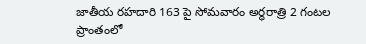జాతీయ రహదారి 163 పై సోమవారం అర్ధరాత్రి 2 గంటల ప్రాంతంలో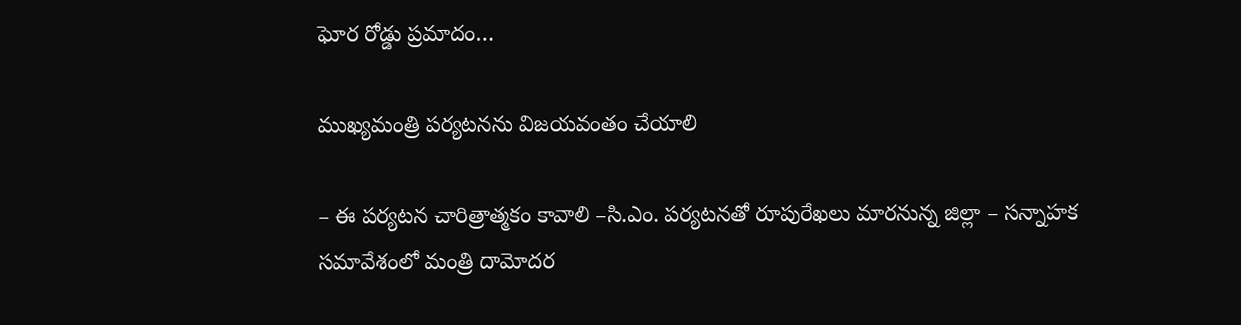ఘోర రోడ్డు ప్రమాదం…

ముఖ్య‌మంత్రి ప‌ర్య‌ట‌న‌ను విజ‌య‌వంతం చేయాలి

– ఈ ప‌ర్య‌ట‌న చారిత్రాత్మ‌కం కావాలి –సి.ఎం. ప‌ర్య‌ట‌న‌తో రూపురేఖ‌లు మార‌నున్న జిల్లా – స‌న్నాహ‌క స‌మావేశంలో మంత్రి దామోదర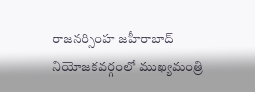రాజనర్సింహ జహీరాబాద్ నియోజకవర్గంలో ముఖ్య‌మంత్రి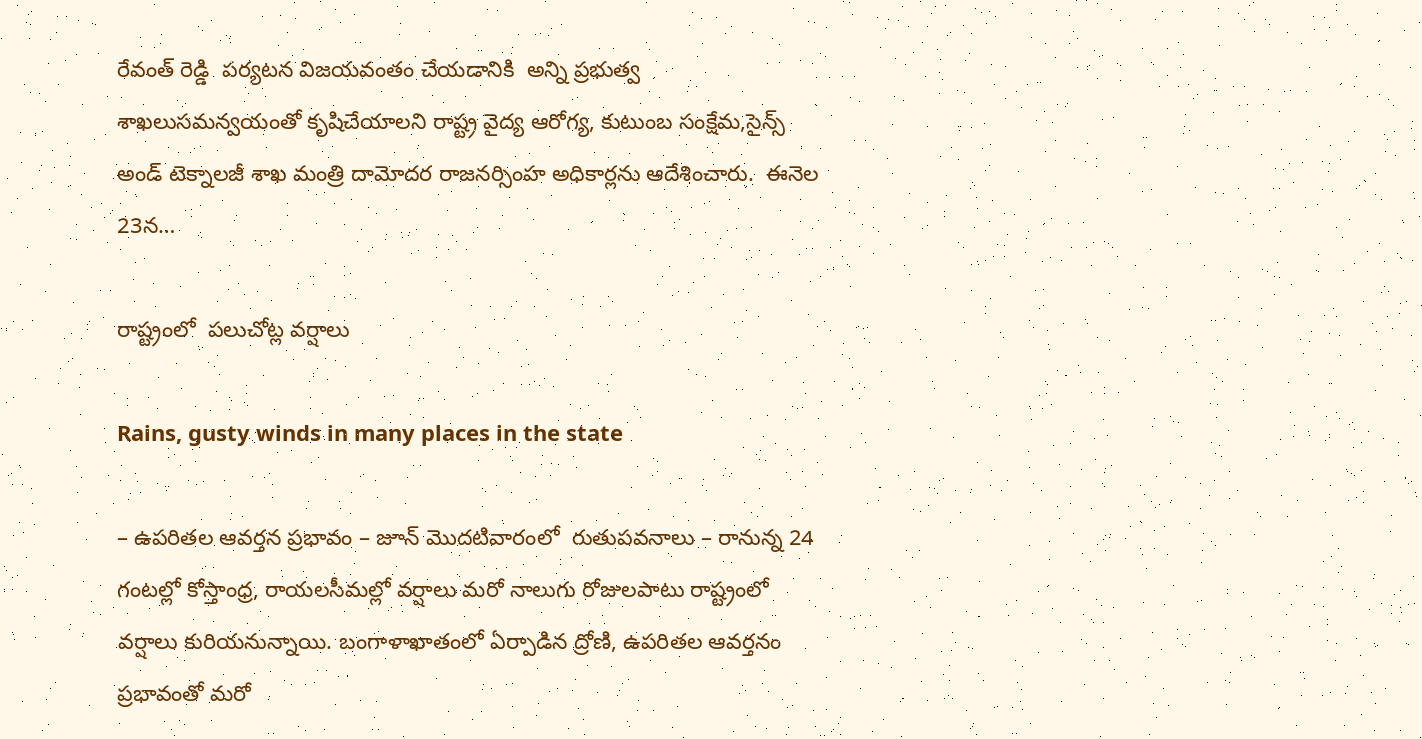రేవంత్ రెడ్డి  పర్యటన విజ‌య‌వంతం చేయ‌డానికి  అన్ని ప్ర‌భుత్వ శాఖ‌లుసమన్వయంతో కృషిచేయాల‌ని రాష్ట్ర వైద్య ఆరోగ్య, కుటుంబ సంక్షేమ,సైన్స్ అండ్ టెక్నాలజీ శాఖ మంత్రి దామోదర రాజనర్సింహ అధికార్ల‌ను ఆదేశించారు.  ఈనెల 23న‌…

రాష్ట్రంలో  ప‌లుచోట్ల వ‌ర్షాలు

Rains, gusty winds in many places in the state

– ఉప‌రిత‌ల ఆవ‌ర్త‌న ప్ర‌భావం – జూన్ మొద‌టివారంలో  రుతుప‌వ‌నాలు – రానున్న 24 గంట‌ల్లో కోస్తాంధ్ర‌, రాయ‌ల‌సీమ‌ల్లో వ‌ర్షాలు మరో నాలుగు రోజులపాటు రాష్ట్రంలో వర్షాలు కురియనున్నాయి. బంగాళాఖాతంలో ఏర్పాడిన ద్రోణి, ఉపరితల ఆవర్తనం ప్రభావంతో మరో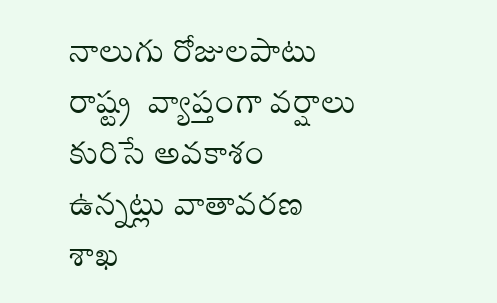నాలుగు రోజులపాటు రాష్ట్ర  వ్యాప్తంగా వర్షాలు కురిసే అవకాశం ఉన్నట్లు వాతావరణ శాఖ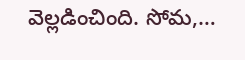వెల్లడించింది. సోమ,…